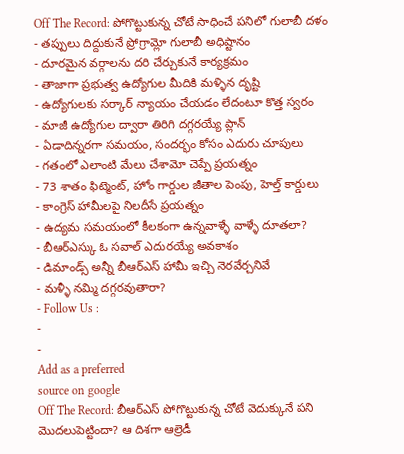Off The Record: పోగొట్టుకున్న చోటే సాధించే పనిలో గులాబీ దళం
- తప్పులు దిద్దుకునే ప్రోగ్రామ్లో గులాబీ అధిష్టానం
- దూరమైన వర్గాలను దరి చేర్చుకునే కార్యక్రమం
- తాజాగా ప్రభుత్వ ఉద్యోగుల మీదికి మళ్ళిన దృష్టి
- ఉద్యోగులకు సర్కార్ న్యాయం చేయడం లేదంటూ కొత్త స్వరం
- మాజీ ఉద్యోగుల ద్వారా తిరిగి దగ్గరయ్యే ప్లాన్
- ఏడాదిన్నరగా సమయం, సందర్భం కోసం ఎదురు చూపులు
- గతంలో ఎలాంటి మేలు చేశామో చెప్పే ప్రయత్నం
- 73 శాతం ఫిట్మెంట్, హోం గార్డుల జీతాల పెంపు, హెల్త్ కార్డులు
- కాంగ్రెస్ హామీలపై నిలదీసే ప్రయత్నం
- ఉద్యమ సమయంలో కీలకంగా ఉన్నవాళ్ళే వాళ్ళే దూతలా?
- బీఆర్ఎస్కు ఓ సవాల్ ఎదురయ్యే అవకాశం
- డిమాండ్స్ అన్నీ బీఆర్ఎస్ హామీ ఇచ్చి నెరవేర్చనివే
- మళ్ళీ నమ్మి దగ్గరవుతారా?
- Follow Us :
-
-
Add as a preferred
source on google
Off The Record: బీఆర్ఎస్ పోగొట్టుకున్న చోటే వెదుక్కునే పని మొదలుపెట్టిందా? ఆ దిశగా ఆల్రెడీ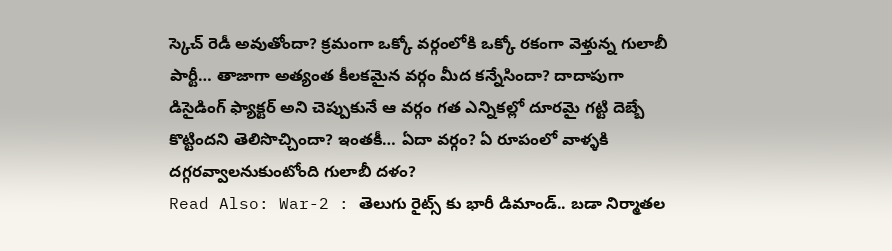స్కెచ్ రెడీ అవుతోందా? క్రమంగా ఒక్కో వర్గంలోకి ఒక్కో రకంగా వెళ్తున్న గులాబీ పార్టీ… తాజాగా అత్యంత కీలకమైన వర్గం మీద కన్నేసిందా? దాదాపుగా డిసైడింగ్ ఫ్యాక్టర్ అని చెప్పుకునే ఆ వర్గం గత ఎన్నికల్లో దూరమై గట్టి దెబ్బే కొట్టిందని తెలిసొచ్చిందా? ఇంతకీ… ఏదా వర్గం? ఏ రూపంలో వాళ్ళకి దగ్గరవ్వాలనుకుంటోంది గులాబీ దళం?
Read Also: War-2 : తెలుగు రైట్స్ కు భారీ డిమాండ్.. బడా నిర్మాతల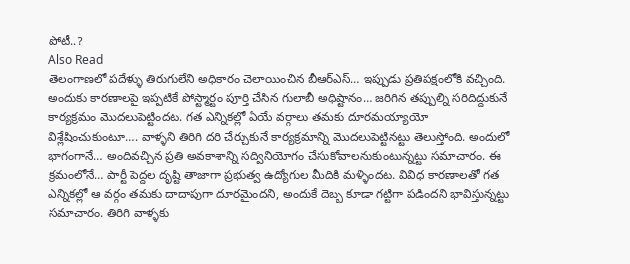పోటీ..?
Also Read
తెలంగాణలో పదేళ్ళు తిరుగులేని అధికారం చెలాయించిన బీఆర్ఎస్… ఇప్పుడు ప్రతిపక్షంలోకి వచ్చింది. అందుకు కారణాలపై ఇప్పటికే పోస్ట్మార్టం పూర్తి చేసిన గులాబీ అధిష్టానం… జరిగిన తప్పుల్ని సరిదిద్దుకునే కార్యక్రమం మొదలుపెట్టిందట. గత ఎన్నికల్లో ఏయే వర్గాలు తమకు దూరమయ్యాయో విశ్లేషించుకుంటూ…. వాళ్ళని తిరిగి దరి చేర్చుకునే కార్యక్రమాన్ని మొదలుపెట్టినట్టు తెలుస్తోంది. అందులో భాగంగానే… అందివచ్చిన ప్రతి అవకాశాన్ని సద్వినియోగం చేసుకోవాలనుకుంటున్నట్టు సమాచారం. ఈ క్రమంలోనే… పార్టీ పెద్దల దృష్టి తాజాగా ప్రభుత్వ ఉద్యోగుల మీదికి మళ్ళిందట. వివిధ కారణాలతో గత ఎన్నికల్లో ఆ వర్గం తమకు దాదాపుగా దూరమైందని, అందుకే దెబ్బ కూడా గట్టిగా పడిందని భావిస్తున్నట్టు సమాచారం. తిరిగి వాళ్ళకు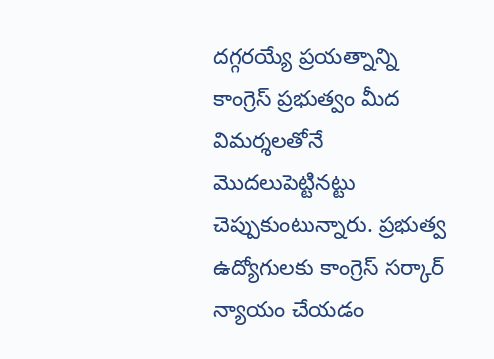దగ్గరయ్యే ప్రయత్నాన్ని కాంగ్రెస్ ప్రభుత్వం మీద విమర్శలతోనే మొదలుపెట్టినట్టు చెప్పుకుంటున్నారు. ప్రభుత్వ ఉద్యోగులకు కాంగ్రెస్ సర్కార్ న్యాయం చేయడం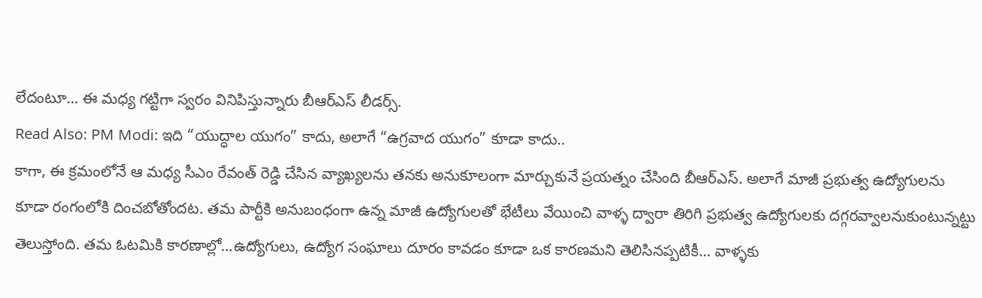లేదంటూ… ఈ మధ్య గట్టిగా స్వరం వినిపిస్తున్నారు బీఆర్ఎస్ లీడర్స్.
Read Also: PM Modi: ఇది “యుద్ధాల యుగం” కాదు, అలాగే “ఉగ్రవాద యుగం” కూడా కాదు..
కాగా, ఈ క్రమంలోనే ఆ మధ్య సీఎం రేవంత్ రెడ్డి చేసిన వ్యాఖ్యలను తనకు అనుకూలంగా మార్చుకునే ప్రయత్నం చేసింది బీఆర్ఎస్. అలాగే మాజీ ప్రభుత్వ ఉద్యోగులను కూడా రంగంలోకి దించబోతోందట. తమ పార్టీకి అనుబంధంగా ఉన్న మాజీ ఉద్యోగులతో భేటీలు వేయించి వాళ్ళ ద్వారా తిరిగి ప్రభుత్వ ఉద్యోగులకు దగ్గరవ్వాలనుకుంటున్నట్టు తెలుస్తోంది. తమ ఓటమికి కారణాల్లో…ఉద్యోగులు, ఉద్యోగ సంఘాలు దూరం కావడం కూడా ఒక కారణమని తెలిసినప్పటికీ… వాళ్ళకు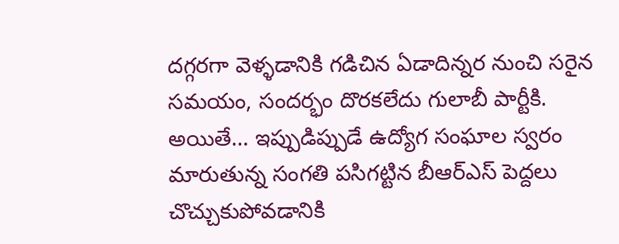దగ్గరగా వెళ్ళడానికి గడిచిన ఏడాదిన్నర నుంచి సరైన సమయం, సందర్భం దొరకలేదు గులాబీ పార్టీకి. అయితే… ఇప్పుడిప్పుడే ఉద్యోగ సంఘాల స్వరం మారుతున్న సంగతి పసిగట్టిన బీఆర్ఎస్ పెద్దలు చొచ్చుకుపోవడానికి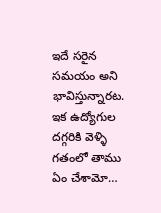ఇదే సరైన సమయం అని భావిస్తున్నారట. ఇక ఉద్యోగుల దగ్గరికి వెళ్ళి గతంలో తాము ఏం చేశామో…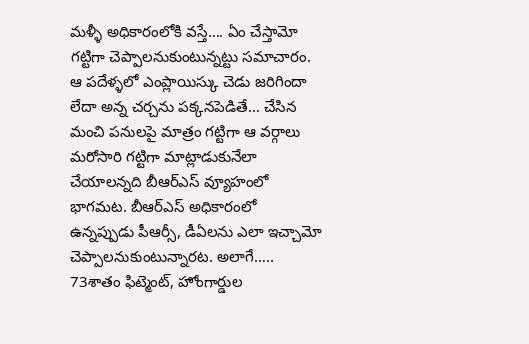మళ్ళీ అధికారంలోకి వస్తే…. ఏం చేస్తామో గట్టిగా చెప్పాలనుకుంటున్నట్టు సమాచారం. ఆ పదేళ్ళలో ఎంప్లాయిస్కు చెడు జరిగిందా లేదా అన్న చర్చను పక్కనపెడితే… చేసిన మంచి పనులపై మాత్రం గట్టిగా ఆ వర్గాలు మరోసారి గట్టిగా మాట్లాడుకునేలా చేయాలన్నది బీఆర్ఎస్ వ్యూహంలో భాగమట. బీఆర్ఎస్ అధికారంలో ఉన్నప్పుడు పీఆర్సీ, డీఏలను ఎలా ఇచ్చామో చెప్పాలనుకుంటున్నారట. అలాగే….. 73శాతం ఫిట్మెంట్, హోంగార్డుల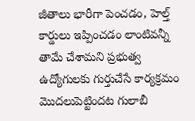జీతాలు భారీగా పెంచడం, హెల్త్ కార్డులు ఇప్పించడం లాంటివన్నీ తామే చేశామని ప్రభుత్వ ఉద్యోగులకు గుర్తుచేసే కార్యక్రమం మొదలుపెట్టిందట గులాబీ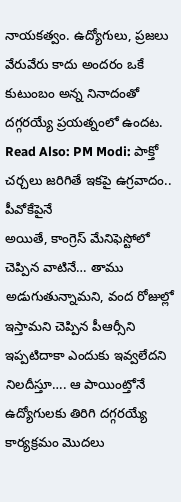నాయకత్వం. ఉద్యోగులు, ప్రజలు వేరువేరు కాదు అందరం ఒకే కుటుంబం అన్న నినాదంతో దగ్గరయ్యే ప్రయత్నంలో ఉందట.
Read Also: PM Modi: పాక్తో చర్చలు జరిగితే ఇకపై ఉగ్రవాదం.. పీవోకేపైనే
అయితే, కాంగ్రెస్ మేనిఫెస్టోలో చెప్పిన వాటినే… తాము అడుగుతున్నామని, వంద రోజుల్లో ఇస్తామని చెప్పిన పీఆర్సీని ఇప్పటిదాకా ఎందుకు ఇవ్వలేదని నిలదీస్తూ…. ఆ పాయింట్తోనే ఉద్యోగులకు తిరిగి దగ్గరయ్యే కార్యక్రమం మొదలు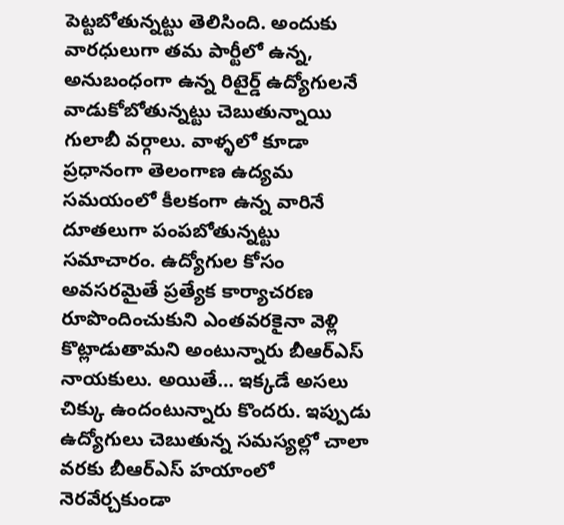పెట్టబోతున్నట్టు తెలిసింది. అందుకు వారధులుగా తమ పార్టీలో ఉన్న, అనుబంధంగా ఉన్న రిటైర్డ్ ఉద్యోగులనే వాడుకోబోతున్నట్టు చెబుతున్నాయి గులాబీ వర్గాలు. వాళ్ళలో కూడా ప్రధానంగా తెలంగాణ ఉద్యమ సమయంలో కీలకంగా ఉన్న వారినే దూతలుగా పంపబోతున్నట్టు సమాచారం. ఉద్యోగుల కోసం అవసరమైతే ప్రత్యేక కార్యాచరణ రూపొందించుకుని ఎంతవరకైనా వెళ్లి కొట్లాడుతామని అంటున్నారు బీఆర్ఎస్ నాయకులు. అయితే… ఇక్కడే అసలు చిక్కు ఉందంటున్నారు కొందరు. ఇప్పుడు ఉద్యోగులు చెబుతున్న సమస్యల్లో చాలా వరకు బీఆర్ఎస్ హయాంలో నెరవేర్చకుండా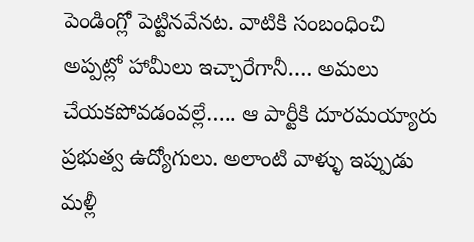పెండింగ్లో పెట్టినవేనట. వాటికి సంబంధించి అప్పట్లో హామీలు ఇచ్చారేగానీ…. అమలు చేయకపోవడంవల్లే….. ఆ పార్టీకి దూరమయ్యారు ప్రభుత్వ ఉద్యోగులు. అలాంటి వాళ్ళు ఇప్పుడు మళ్లీ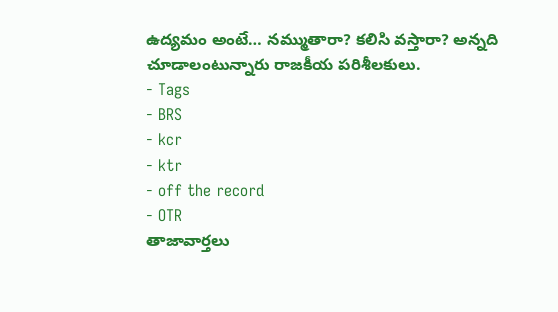ఉద్యమం అంటే… నమ్ముతారా? కలిసి వస్తారా? అన్నది చూడాలంటున్నారు రాజకీయ పరిశీలకులు.
- Tags
- BRS
- kcr
- ktr
- off the record
- OTR
తాజావార్తలు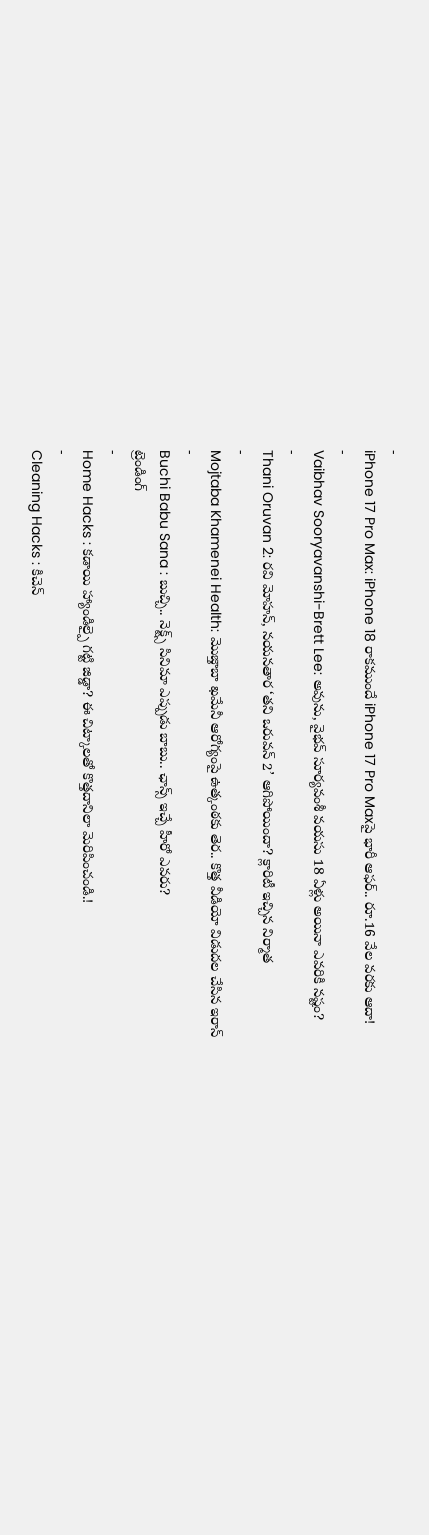-
iPhone 17 Pro Max: iPhone 18 రాకముందే iPhone 17 Pro Maxపై భారీ ఆఫర్.. రూ.16 వేల వరకు ఆదా!
-
Vaibhav Sooryavanshi-Brett Lee: అవును, వైభవ్ సూర్యవంశీ వయసు 18 ఏళ్లు అయినా ఎవరికి నష్టం?
-
Thani Oruvan 2: రవి మోహన్, నయనతార ‘తని ఒరువన్ 2’ ఆగిపోయిందా? క్లారిటీ ఇచ్చిన నిర్మాత
-
Mojtaba Khamenei Health: మొజ్తాబా ఖమేనీ ఆరోగ్యంపై ఉత్కంఠకు తెర.. కొత్త వీడియో విడుదల చేసిన ఇరాన్
-
Buchi Babu Sana : బుచ్చి.. నెక్ట్స్ సినిమా ఎప్పుడు బాబు.. ఛాన్స్ ఇచ్చే హీరో ఎవరు?
ట్రెండింగ్
-
Home Hacks : కడాయి హ్యాండిల్పై గట్టి జిడ్డా? ఈ చిట్కాలతో కొత్తదానిలా మెరిపించండి.!
-
Cleaning Hacks : కిచెన్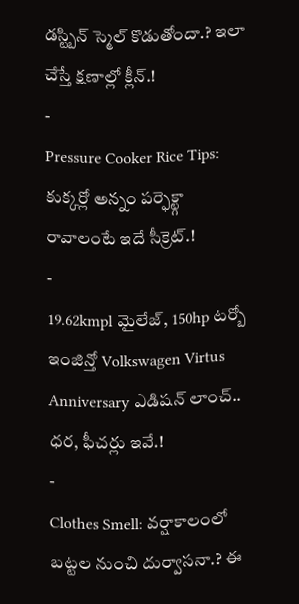డస్ట్బిన్ స్మెల్ కొడుతోందా.? ఇలా చేస్తే క్షణాల్లో క్లీన్.!
-
Pressure Cooker Rice Tips: కుక్కర్లో అన్నం పర్ఫెక్ట్గా రావాలంటే ఇదే సీక్రెట్.!
-
19.62kmpl మైలేజ్, 150hp టర్బో ఇంజిన్తో Volkswagen Virtus Anniversary ఎడిషన్ లాంచ్.. ధర, ఫీచర్లు ఇవే.!
-
Clothes Smell: వర్షాకాలంలో బట్టల నుంచి దుర్వాసనా.? ఈ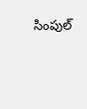సింపుల్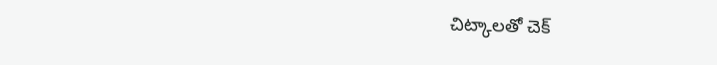చిట్కాలతో చెక్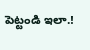పెట్టండి ఇలా.!